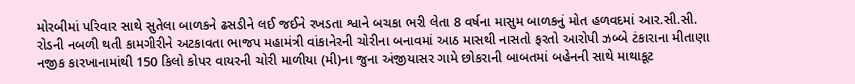મોરબીમાં પરિવાર સાથે સુતેલા બાળકને ઢસડીને લઈ જઈને રખડતા શ્વાને બચકા ભરી લેતા 8 વર્ષના માસુમ બાળકનું મોત હળવદમાં આર.સી.સી. રોડની નબળી થતી કામગીરીને અટકાવતા ભાજપ મહામંત્રી વાંકાનેરની ચોરીના બનાવમાં આઠ માસથી નાસતો ફરતો આરોપી ઝબ્બે ટંકારાના મીતાણા નજીક કારખાનામાંથી 150 કિલો કોપર વાયરની ચોરી માળીયા (મી)ના જુના અંજીયાસર ગામે છોકરાની બાબતમાં બહેનની સાથે માથાકૂટ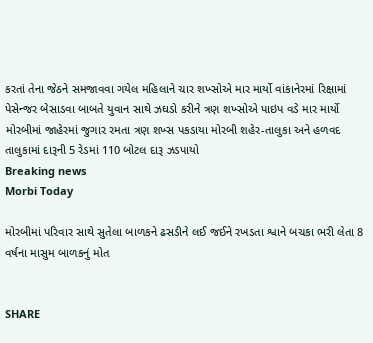કરતાં તેના જેઠને સમજાવવા ગયેલ મહિલાને ચાર શખ્સોએ માર માર્યો વાંકાનેરમાં રિક્ષામાં પેસેન્જર બેસાડવા બાબતે યુવાન સાથે ઝઘડો કરીને ત્રણ શખ્સોએ પાઇપ વડે માર માર્યો મોરબીમાં જાહેરમાં જુગાર રમતા ત્રણ શખ્સ પકડાયા મોરબી શહેર-તાલુકા અને હળવદ તાલુકામાં દારૂની 5 રેડમાં 110 બોટલ દારૂ ઝડપાયો
Breaking news
Morbi Today

મોરબીમાં પરિવાર સાથે સુતેલા બાળકને ઢસડીને લઈ જઈને રખડતા શ્વાને બચકા ભરી લેતા 8 વર્ષના માસુમ બાળકનું મોત


SHARE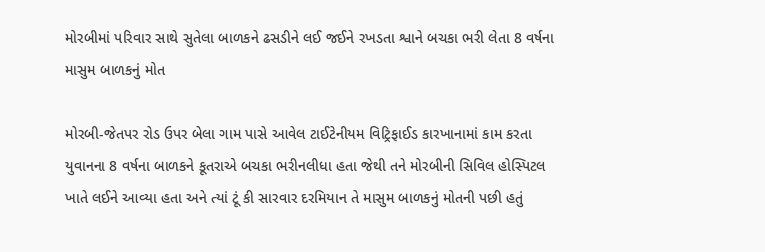મોરબીમાં પરિવાર સાથે સુતેલા બાળકને ઢસડીને લઈ જઈને રખડતા શ્વાને બચકા ભરી લેતા 8 વર્ષના માસુમ બાળકનું મોત

મોરબી-જેતપર રોડ ઉપર બેલા ગામ પાસે આવેલ ટાઈટેનીયમ વિટ્રિફાઈડ કારખાનામાં કામ કરતા યુવાનના 8 વર્ષના બાળકને કૂતરાએ બચકા ભરીનલીધા હતા જેથી તને મોરબીની સિવિલ હોસ્પિટલ ખાતે લઈને આવ્યા હતા અને ત્યાં ટૂં કી સારવાર દરમિયાન તે માસુમ બાળકનું મોતની પછી હતું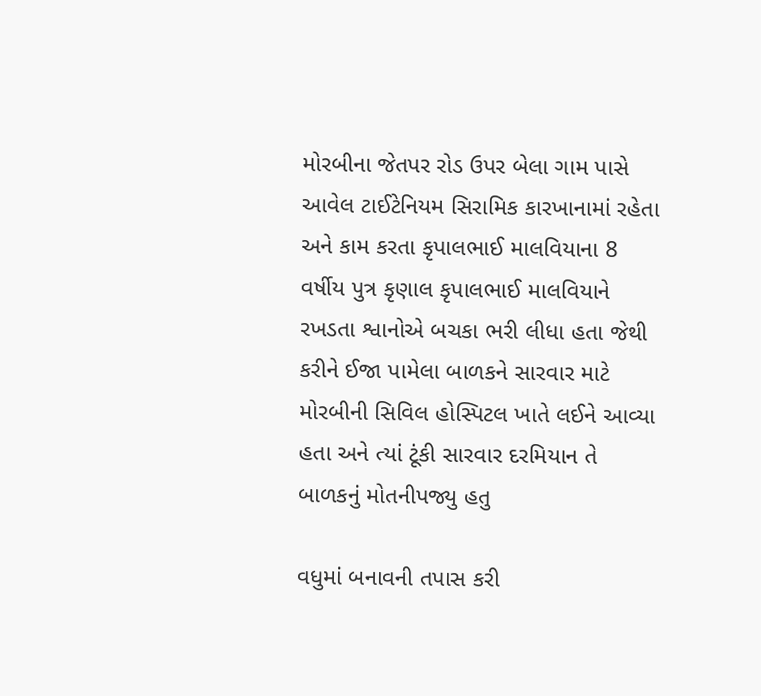મોરબીના જેતપર રોડ ઉપર બેલા ગામ પાસે આવેલ ટાઈટેનિયમ સિરામિક કારખાનામાં રહેતા અને કામ કરતા કૃપાલભાઈ માલવિયાના 8 વર્ષીય પુત્ર કૃણાલ કૃપાલભાઈ માલવિયાને રખડતા શ્વાનોએ બચકા ભરી લીધા હતા જેથી કરીને ઈજા પામેલા બાળકને સારવાર માટે મોરબીની સિવિલ હોસ્પિટલ ખાતે લઈને આવ્યા હતા અને ત્યાં ટૂંકી સારવાર દરમિયાન તે બાળકનું મોતનીપજ્યુ હતુ

વધુમાં બનાવની તપાસ કરી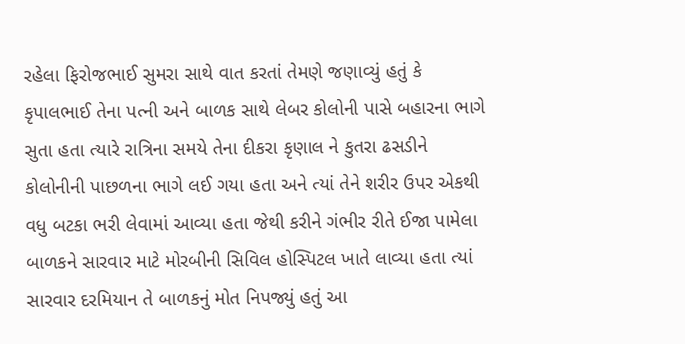રહેલા ફિરોજભાઈ સુમરા સાથે વાત કરતાં તેમણે જણાવ્યું હતું કે કૃપાલભાઈ તેના પત્ની અને બાળક સાથે લેબર કોલોની પાસે બહારના ભાગે સુતા હતા ત્યારે રાત્રિના સમયે તેના દીકરા કૃણાલ ને કુતરા ઢસડીને કોલોનીની પાછળના ભાગે લઈ ગયા હતા અને ત્યાં તેને શરીર ઉપર એકથી વધુ બટકા ભરી લેવામાં આવ્યા હતા જેથી કરીને ગંભીર રીતે ઈજા પામેલા બાળકને સારવાર માટે મોરબીની સિવિલ હોસ્પિટલ ખાતે લાવ્યા હતા ત્યાં સારવાર દરમિયાન તે બાળકનું મોત નિપજ્યું હતું આ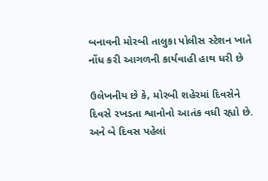બનાવની મોરબી તાલુકા પોલીસ સ્ટેશન ખાતે નોંધ કરી આગળની કાર્યવાહી હાથ ધરી છે

ઉલેખનીય છે કે, મોરબી શહેરમાં દિવસેને દિવસે રખડતા શ્વાનોનો આતંક વધી રહ્યો છે. અને બે દિવસ પહેલાં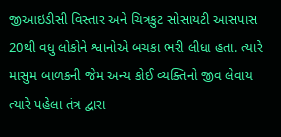જીઆઇડીસી વિસ્તાર અને ચિત્રકુટ સોસાયટી આસપાસ 20થી વધુ લોકોને શ્વાનોએ બચકા ભરી લીધા હતા. ત્યારે માસુમ બાળકની જેમ અન્ય કોઈ વ્યક્તિનો જીવ લેવાય ત્યારે પહેલા તંત્ર દ્વારા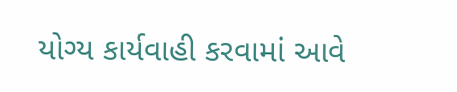યોગ્ય કાર્યવાહી કરવામાં આવે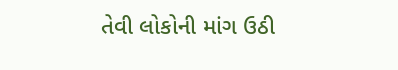તેવી લોકોની માંગ ઉઠી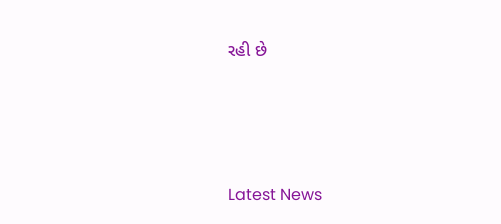રહી છે






Latest News